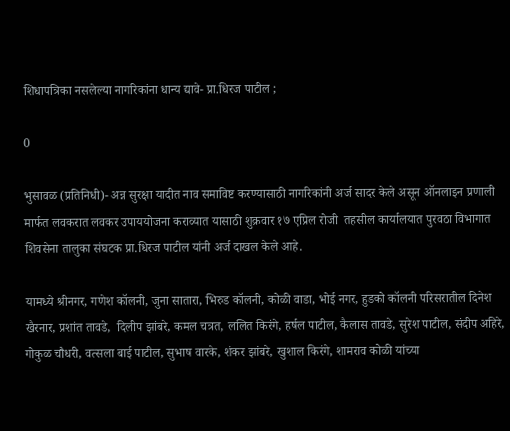शिधापत्रिका नसलेल्या नागरिकांना धान्य द्यावे- प्रा.धिरज पाटील ;

0

भुसावळ (प्रतिनिधी)- अन्न सुरक्षा यादीत नाव समाविष्ट करण्यासाठी नागरिकांनी अर्ज सादर केले असून ऑनलाइन प्रणाली मार्फत लवकरात लवकर उपाययोजना कराव्यात यासाठी शुक्रवार १७ एप्रिल रोजी  तहसील कार्यालयात पुरवठा विभागात शिवसेना तालुका संघटक प्रा.धिरज पाटील यांनी अर्ज दाखल केले आहे.

यामध्ये श्रीनगर, गणेश कॉलनी, जुना सातारा, भिरुड कॉलनी, कोळी वाडा, भोई नगर, हुडको कॉलनी परिसरातील दिनेश खैरनार, प्रशांत तावडे,  दिलीप झांबरे, कमल चत्रत, ललित किरंगे, हर्षल पाटील, कैलास तावडे, सुरेश पाटील, संदीप अहिरे, गोकुळ चौधरी, वत्सला बाई पाटील, सुभाष वारके, शंकर झांबरे, खुशाल किरंगे, शामराव कोळी यांच्या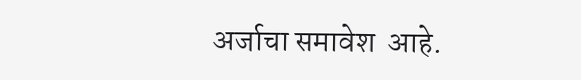अर्जाचा समावेश  आहे.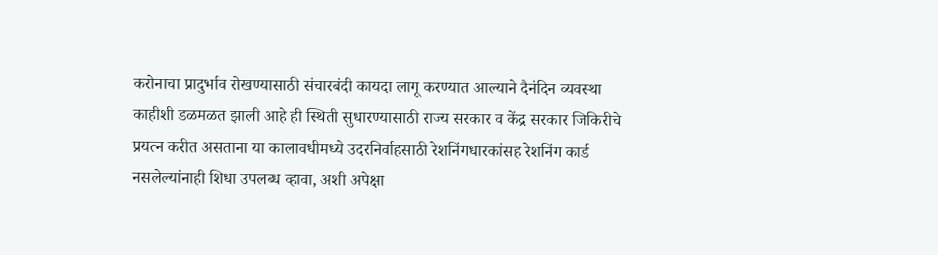करोनाचा प्रादुर्भाव रोखण्यासाठी संचारबंदी कायदा लागू करण्यात आल्याने दैनंदिन व्यवस्था काहीशी डळमळत झाली आहे ही स्थिती सुधारण्यासाठी राज्य सरकार व केंद्र सरकार जिकिरीचे प्रयत्न करीत असताना या कालावधीमध्ये उदरनिर्वाहसाठी रेशनिंगधारकांसह रेशनिंग कार्ड नसलेल्यांनाही शिधा उपलब्ध व्हावा, अशी अपेक्षा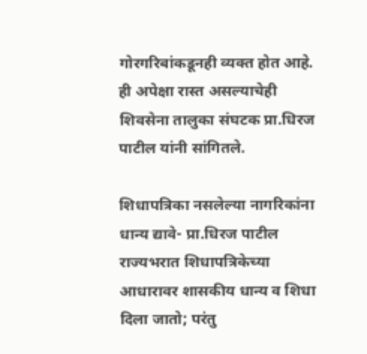गोरगरिबांकडूनही व्यक्त होत आहे. ही अपेक्षा रास्त असल्याचेही शिवसेना तालुका संघटक प्रा.धिरज पाटील यांनी सांगितले.

शिधापत्रिका नसलेल्या नागरिकांना धान्य द्यावे- प्रा.धिरज पाटील
राज्यभरात शिधापत्रिकेच्या आधारावर शासकीय धान्य व शिधा दिला जातो; परंतु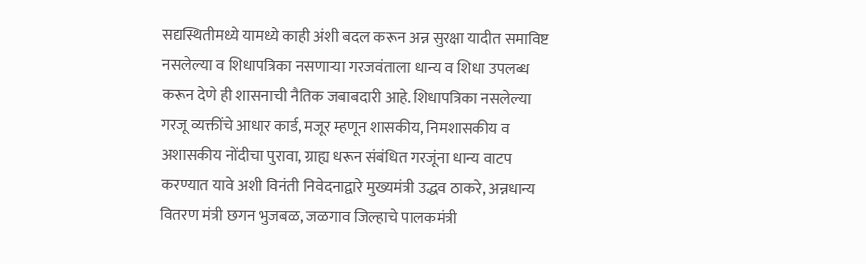सद्यस्थितीमध्ये यामध्ये काही अंशी बदल करून अन्न सुरक्षा यादीत समाविष्ट नसलेल्या व शिधापत्रिका नसणाऱ्या गरजवंताला धान्य व शिधा उपलब्ध करून देणे ही शासनाची नैतिक जबाबदारी आहे. शिधापत्रिका नसलेल्या गरजू व्यक्तींचे आधार कार्ड, मजूर म्हणून शासकीय, निमशासकीय व अशासकीय नोंदीचा पुरावा, ग्राह्य धरून संबंधित गरजूंना धान्य वाटप करण्यात यावे अशी विनंती निवेदनाद्वारे मुख्यमंत्री उद्धव ठाकरे, अन्नधान्य वितरण मंत्री छगन भुजबळ, जळगाव जिल्हाचे पालकमंत्री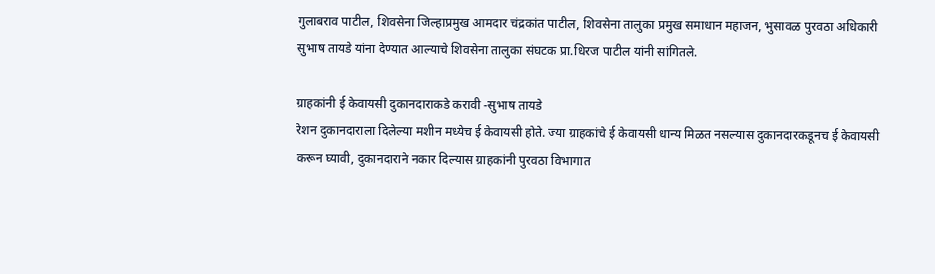गुलाबराव पाटील, शिवसेना जिल्हाप्रमुख आमदार चंद्रकांत पाटील, शिवसेना तालुका प्रमुख समाधान महाजन, भुसावळ पुरवठा अधिकारी सुभाष तायडे यांना देण्यात आल्याचे शिवसेना तालुका संघटक प्रा.धिरज पाटील यांनी सांगितले.

ग्राहकांनी ई केवायसी दुकानदाराकडे करावी -सुभाष तायडे
रेशन दुकानदाराला दिलेल्या मशीन मध्येच ई केवायसी होते. ज्या ग्राहकांचे ई केवायसी धान्य मिळत नसल्यास दुकानदारकडूनच ई केवायसी करून घ्यावी, दुकानदाराने नकार दिल्यास ग्राहकांनी पुरवठा विभागात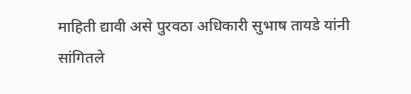माहिती द्यावी असे पुरवठा अधिकारी सुभाष तायडे यांनी सांगितले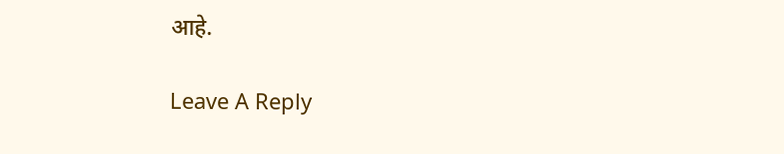आहे.

Leave A Reply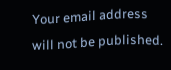Your email address will not be published.